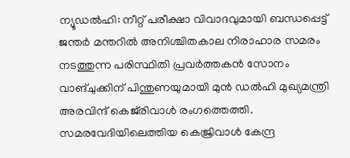ന്യൂഡൽഹി: നീറ്റ് പരീക്ഷാ വിവാദവുമായി ബന്ധപ്പെട്ട് ജന്തർ മന്തറിൽ അനിശ്ചിതകാല നിരാഹാര സമരം നടത്തുന്ന പരിസ്ഥിതി പ്രവർത്തകൻ സോനം വാങ്ചുക്കിന് പിന്തുണയുമായി മുൻ ഡൽഹി മുഖ്യമന്ത്രി അരവിന്ദ് കെജ്‌രിവാൾ രംഗത്തെത്തി. സമരവേദിയിലെത്തിയ കെജ്രിവാൾ കേന്ദ്ര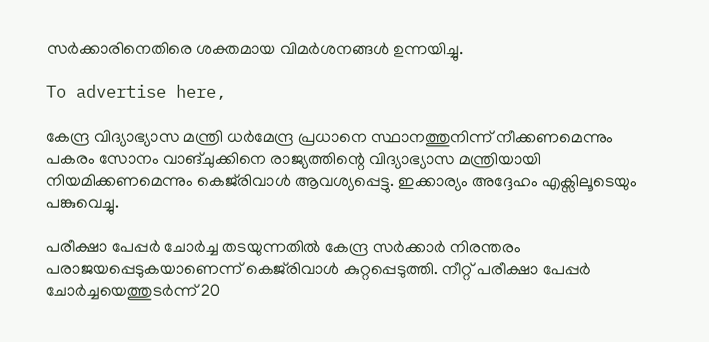സർക്കാരിനെതിരെ ശക്തമായ വിമർശനങ്ങൾ ഉന്നയിച്ചു.

To advertise here,

കേന്ദ്ര വിദ്യാഭ്യാസ മന്ത്രി ധർമേന്ദ്ര പ്രധാനെ സ്ഥാനത്തുനിന്ന് നീക്കണമെന്നും പകരം സോനം വാങ്ചുക്കിനെ രാജ്യത്തിന്റെ വിദ്യാഭ്യാസ മന്ത്രിയായി നിയമിക്കണമെന്നും കെജ്‌രിവാൾ ആവശ്യപ്പെട്ടു. ഇക്കാര്യം അദ്ദേഹം എക്സിലൂടെയും പങ്കുവെച്ചു.

പരീക്ഷാ പേപ്പർ ചോർച്ച തടയുന്നതിൽ കേന്ദ്ര സർക്കാർ നിരന്തരം പരാജയപ്പെടുകയാണെന്ന് കെജ്‌രിവാൾ കുറ്റപ്പെടുത്തി. നീറ്റ് പരീക്ഷാ പേപ്പർ ചോർച്ചയെത്തുടർന്ന് 20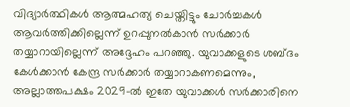വിദ്യാർത്ഥികൾ ആത്മഹത്യ ചെയ്തിട്ടും ചോർച്ചകൾ ആവർത്തിക്കില്ലെന്ന് ഉറപ്പുനൽകാൻ സർക്കാർ തയ്യാറായില്ലെന്ന് അദ്ദേഹം പറഞ്ഞു. യുവാക്കളുടെ ശബ്ദം കേൾക്കാൻ കേന്ദ്ര സർക്കാർ തയ്യാറാകണമെന്നും, അല്ലാത്തപക്ഷം 2029-ൽ ഇതേ യുവാക്കൾ സർക്കാരിനെ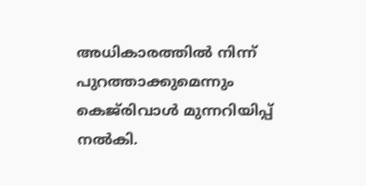അധികാരത്തിൽ നിന്ന് പുറത്താക്കുമെന്നും കെജ്‌രിവാൾ മുന്നറിയിപ്പ് നൽകി.